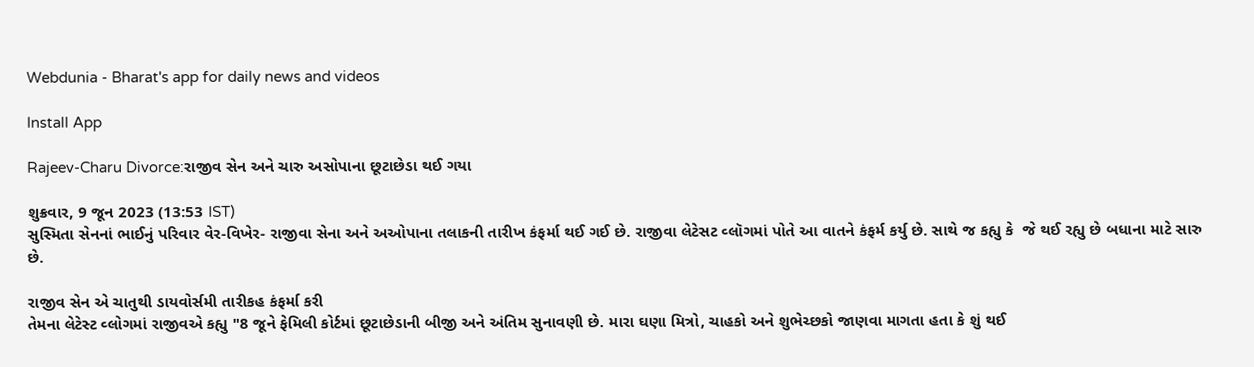Webdunia - Bharat's app for daily news and videos

Install App

Rajeev-Charu Divorce:રાજીવ સેન અને ચારુ અસોપાના છૂટાછેડા થઈ ગયા

શુક્રવાર, 9 જૂન 2023 (13:53 IST)
સુસ્મિતા સેનનાં ભાઈનું પરિવાર વેર-વિખેર- રાજીવા સેના અને અઓપાના તલાકની તારીખ કંફર્મા થઈ ગઈ છે. રાજીવા લેટેસટ વ્લૉગમાં પોતે આ વાતને કંફર્મ કર્યુ છે. સાથે જ કહ્યુ કે  જે થઈ રહ્યુ છે બધાના માટે સારુ છે.

રાજીવ સેન એ ચાતુથી ડાયવોર્સમી તારીકહ કંફર્મા કરી
તેમના લેટેસ્ટ વ્લોગમાં રાજીવએ કહ્યુ "8 જૂને ફેમિલી કોર્ટમાં છૂટાછેડાની બીજી અને અંતિમ સુનાવણી છે. મારા ઘણા મિત્રો, ચાહકો અને શુભેચ્છકો જાણવા માગતા હતા કે શું થઈ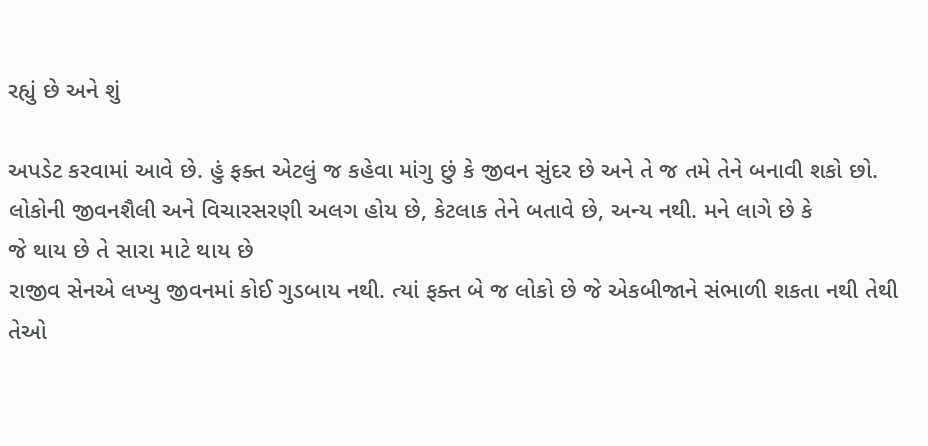રહ્યું છે અને શું

અપડેટ કરવામાં આવે છે. હું ફક્ત એટલું જ કહેવા માંગુ છું કે જીવન સુંદર છે અને તે જ તમે તેને બનાવી શકો છો. લોકોની જીવનશૈલી અને વિચારસરણી અલગ હોય છે, કેટલાક તેને બતાવે છે, અન્ય નથી. મને લાગે છે કે
જે થાય છે તે સારા માટે થાય છે
રાજીવ સેનએ લખ્યુ જીવનમાં કોઈ ગુડબાય નથી. ત્યાં ફક્ત બે જ લોકો છે જે એકબીજાને સંભાળી શકતા નથી તેથી તેઓ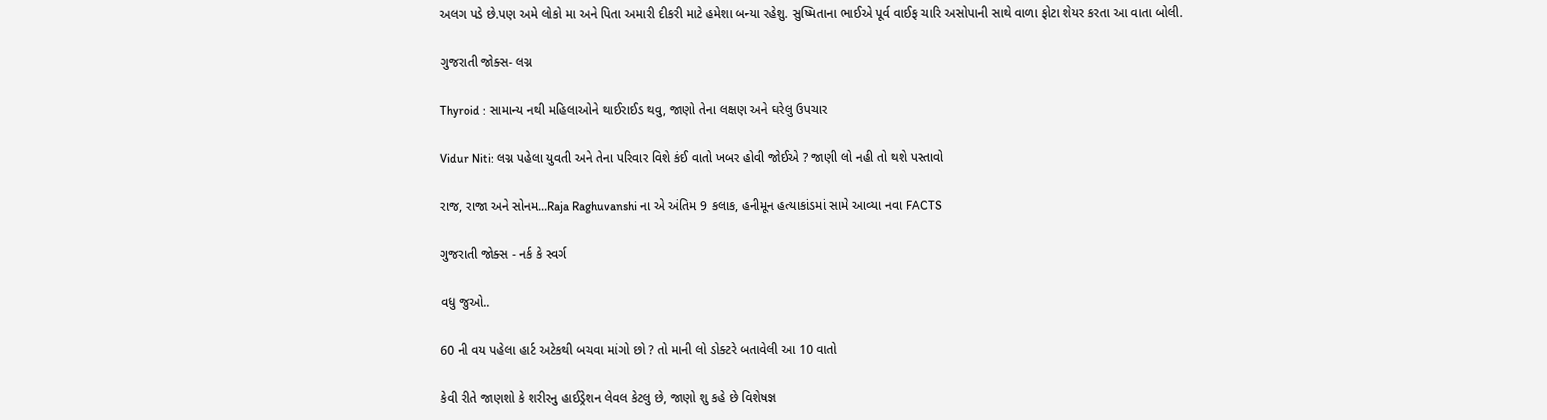અલગ પડે છે.પણ અમે લોકો મા અને પિતા અમારી દીકરી માટે હમેશા બન્યા રહેશુ. સુષ્મિતાના ભાઈએ પૂર્વ વાઈફ ચારિ અસોપાની સાથે વાળા ફોટા શેયર કરતા આ વાતા બોલી.

ગુજરાતી જોક્સ- લગ્ન

Thyroid : સામાન્ય નથી મહિલાઓને થાઈરાઈડ થવુ, જાણો તેના લક્ષણ અને ઘરેલુ ઉપચાર

Vidur Niti: લગ્ન પહેલા યુવતી અને તેના પરિવાર વિશે કંઈ વાતો ખબર હોવી જોઈએ ? જાણી લો નહી તો થશે પસ્તાવો

રાજ, રાજા અને સોનમ...Raja Raghuvanshi ના એ અંતિમ 9 કલાક, હનીમૂન હત્યાકાંડમાં સામે આવ્યા નવા FACTS

ગુજરાતી જોક્સ - નર્ક કે સ્વર્ગ

વધુ જુઓ..

60 ની વય પહેલા હાર્ટ અટેકથી બચવા માંગો છો ? તો માની લો ડોક્ટરે બતાવેલી આ 10 વાતો

કેવી રીતે જાણશો કે શરીરનુ હાઈડ્રેશન લેવલ કેટલુ છે, જાણો શુ કહે છે વિશેષજ્ઞ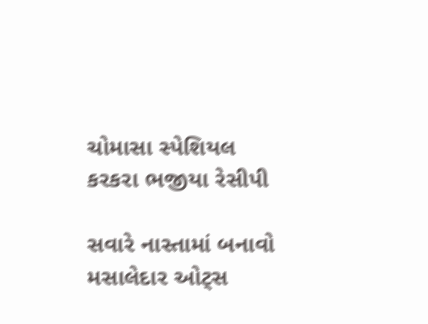ચોમાસા સ્પેશિયલ કરકરા ભજીયા રેસીપી

સવારે નાસ્તામાં બનાવો મસાલેદાર ઓટ્સ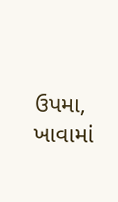ઉપમા, ખાવામાં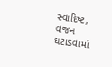સ્વાદિષ્ટ, વજન ઘટાડવામાં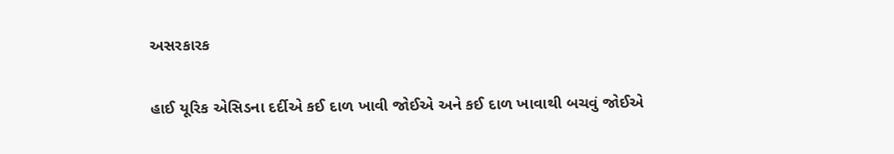અસરકારક

હાઈ યૂરિક એસિડના દર્દીએ કઈ દાળ ખાવી જોઈએ અને કઈ દાળ ખાવાથી બચવું જોઈએ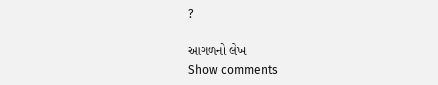?

આગળનો લેખ
Show comments